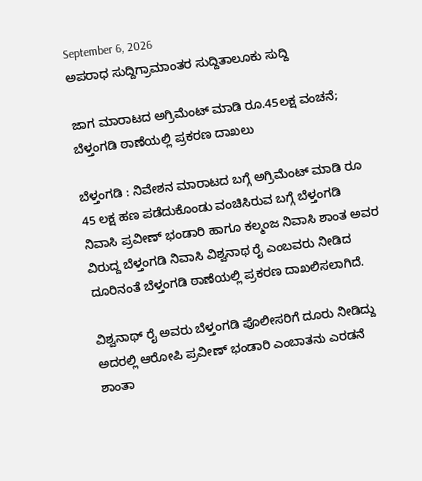September 6, 2026
ಅಪರಾಧ ಸುದ್ದಿಗ್ರಾಮಾಂತರ ಸುದ್ದಿತಾಲೂಕು ಸುದ್ದಿ

ಜಾಗ ಮಾರಾಟದ ಅಗ್ರಿಮೆಂಟ್ ಮಾಡಿ ರೂ.45ಲಕ್ಷ ವಂಚನೆ; ಬೆಳ್ತಂಗಡಿ ಠಾಣೆಯಲ್ಲಿ ಪ್ರಕರಣ‌ ದಾಖಲು

ಬೆಳ್ತಂಗಡಿ : ನಿವೇಶನ ಮಾರಾಟದ ಬಗ್ಗೆ ಅಗ್ರಿಮೆಂಟ್ ಮಾಡಿ ರೂ 45 ಲಕ್ಷ ಹಣ ಪಡೆದುಕೊಂಡು ವಂಚಿಸಿರುವ ಬಗ್ಗೆ ಬೆಳ್ತಂಗಡಿ ನಿವಾಸಿ ಪ್ರವೀಣ್ ಭಂಡಾರಿ ಹಾಗೂ ಕಲ್ಮಂಜ ನಿವಾಸಿ ಶಾಂತ ಅವರ ವಿರುದ್ದ ಬೆಳ್ತಂಗಡಿ ನಿವಾಸಿ ವಿಶ್ವನಾಥ ರೈ ಎಂಬವರು ನೀಡಿದ ದೂರಿನಂತೆ ಬೆಳ್ತಂಗಡಿ ಠಾಣೆಯಲ್ಲಿ ಪ್ರಕರಣ‌ ದಾಖಲಿಸಲಾಗಿದೆ.

ವಿಶ್ವನಾಥ್ ರೈ ಅವರು ಬೆಳ್ತಂಗಡಿ ಪೊಲೀಸರಿಗೆ ದೂರು ನೀಡಿದ್ದು ಅದರಲ್ಲಿ ಆರೋಪಿ ಪ್ರವೀಣ್ ಭಂಡಾರಿ ಎಂಬಾತನು ಎರಡನೆ ಶಾಂತಾ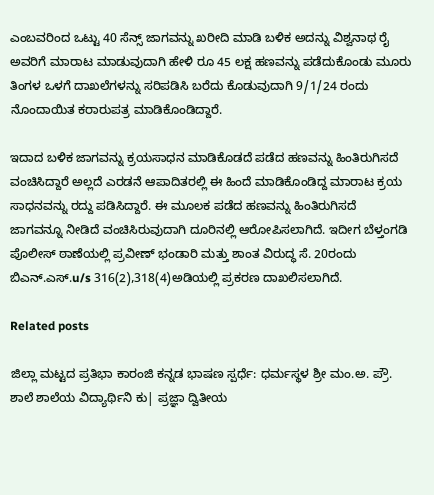ಎಂಬವರಿಂದ ಒಟ್ಟು 40 ಸೆನ್ಸ್ ಜಾಗವನ್ನು ಖರೀದಿ ಮಾಡಿ ಬಳಿಕ ಅದನ್ನು ವಿಶ್ವನಾಥ ರೈ ಅವರಿಗೆ ಮಾರಾಟ ಮಾಡುವುದಾಗಿ ಹೇಳಿ ರೂ 45 ಲಕ್ಷ ಹಣವನ್ನು ಪಡೆದುಕೊಂಡು ಮೂರು ತಿಂಗಳ ಒಳಗೆ ದಾಖಲೆಗಳನ್ನು ಸರಿಪಡಿಸಿ ಬರೆದು ಕೊಡುವುದಾಗಿ 9/1/24 ರಂದು ನೊಂದಾಯಿತ ಕರಾರುಪತ್ರ ಮಾಡಿಕೊಂಡಿದ್ದಾರೆ.

ಇದಾದ ಬಳಿಕ ಜಾಗವನ್ನು ಕ್ರಯಸಾಧನ ಮಾಡಿಕೊಡದೆ ಪಡೆದ ಹಣವನ್ನು ಹಿಂತಿರುಗಿಸದೆ ವಂಚಿಸಿದ್ದಾರೆ ಅಲ್ಲದೆ ಎರಡನೆ ಆಪಾದಿತರಲ್ಲಿ ಈ ಹಿಂದೆ ಮಾಡಿಕೊಂಡಿದ್ದ ಮಾರಾಟ ಕ್ರಯ ಸಾಧನವನ್ನು ರದ್ದು ಪಡಿಸಿದ್ದಾರೆ. ಈ ಮೂಲಕ ಪಡೆದ ಹಣವನ್ನು ಹಿಂತಿರುಗಿಸದೆ ಜಾಗವನ್ನೂ ನೀಡಿದೆ ವಂಚಿಸಿರುವುದಾಗಿ ದೂರಿನಲ್ಲಿ ಆರೋಪಿಸಲಾಗಿದೆ. ಇದೀಗ ಬೆಳ್ತಂಗಡಿ ಪೊಲೀಸ್ ಠಾಣೆಯಲ್ಲಿ ಪ್ರವೀಣ್ ಭಂಡಾರಿ ಮತ್ತು ಶಾಂತ ವಿರುದ್ಧ ಸೆ. 20ರಂದು ಬಿಎನ್.ಎಸ್.u/s 316(2),318(4)ಅಡಿಯಲ್ಲಿ ಪ್ರಕರಣ ದಾಖಲಿಸಲಾಗಿದೆ.

Related posts

ಜಿಲ್ಲಾ ಮಟ್ಟದ ಪ್ರತಿಭಾ ಕಾರಂಜಿ ಕನ್ನಡ ಭಾಷಣ ಸ್ಪರ್ಧೆ: ಧರ್ಮಸ್ಥಳ ಶ್ರೀ ಮಂ.ಅ. ಪ್ರೌ. ಶಾಲೆ ಶಾಲೆಯ ವಿದ್ಯಾರ್ಥಿನಿ ಕು| ಪ್ರಜ್ಞಾ ದ್ವಿತೀಯ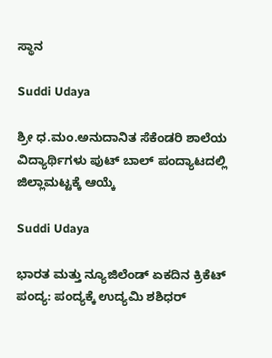ಸ್ಥಾನ

Suddi Udaya

ಶ್ರೀ ಧ.ಮಂ.ಅನುದಾನಿತ ಸೆಕೆಂಡರಿ ಶಾಲೆಯ ವಿದ್ಯಾರ್ಥಿಗಳು ಪುಟ್ ಬಾಲ್ ಪಂದ್ಯಾಟದಲ್ಲಿ ಜಿಲ್ಲಾಮಟ್ಟಕ್ಕೆ ಆಯ್ಕೆ

Suddi Udaya

ಭಾರತ ಮತ್ತು ನ್ಯೂಜಿಲೆಂಡ್ ಏಕದಿನ ಕ್ರಿಕೆಟ್ ಪಂದ್ಯ: ಪಂದ್ಯಕ್ಕೆ ಉದ್ಯಮಿ ಶಶಿಧರ್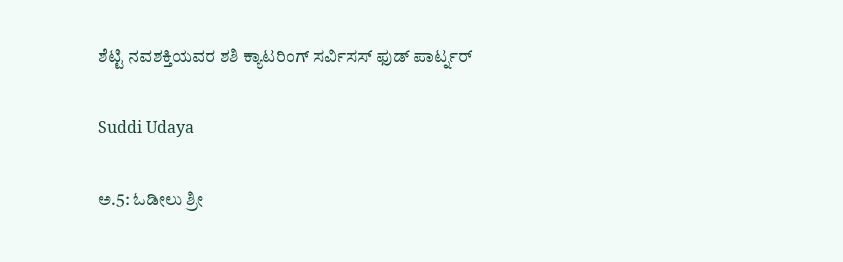ಶೆಟ್ಟಿ ನವಶಕ್ತಿಯವರ ಶಶಿ ಕ್ಯಾಟರಿಂಗ್ ಸರ್ವಿಸಸ್ ಫುಡ್ ಪಾರ್ಟ್ನರ್

Suddi Udaya

ಅ.5: ಓಡೀಲು ಶ್ರೀ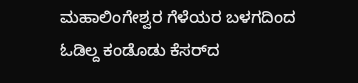ಮಹಾಲಿಂಗೇಶ್ವರ ಗೆಳೆಯರ ಬಳಗದಿಂದ ಓಡಿಲ್ದ ಕಂಡೊಡು ಕೆಸರ್‌ದ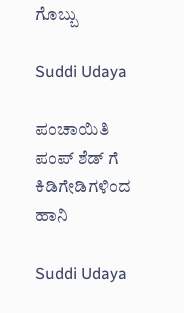ಗೊಬ್ಬು

Suddi Udaya

ಪಂಚಾಯಿತಿ ಪಂಪ್ ಶೆಡ್ ಗೆ ಕಿಡಿಗೇಡಿಗಳಿಂದ ಹಾನಿ

Suddi Udaya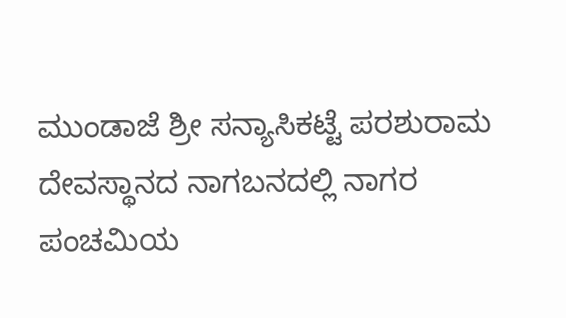ಮುಂಡಾಜೆ ಶ್ರೀ ಸನ್ಯಾಸಿಕಟ್ಟೆ ಪರಶುರಾಮ ದೇವಸ್ಥಾನದ ನಾಗಬನದಲ್ಲಿ ನಾಗರ ಪಂಚಮಿಯ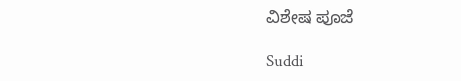ವಿಶೇಷ ಪೂಜೆ

Suddi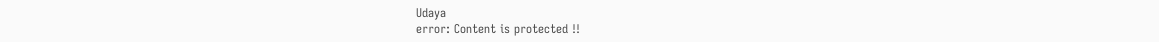Udaya
error: Content is protected !!